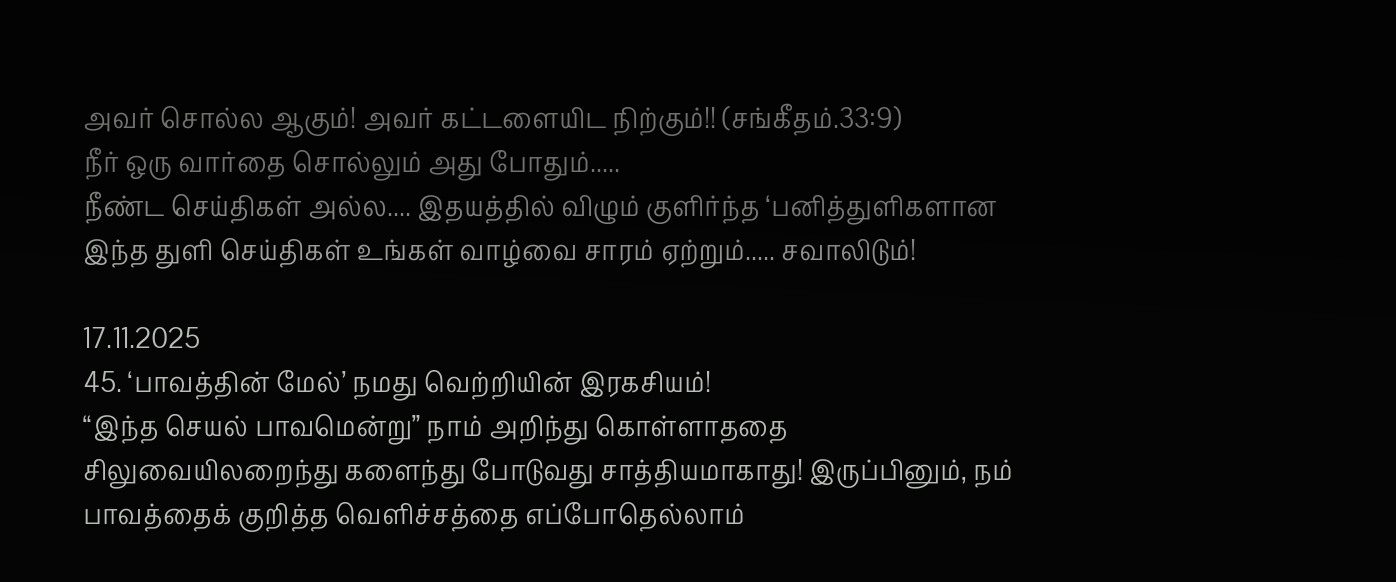அவர் சொல்ல ஆகும்! அவர் கட்டளையிட நிற்கும்!! (சங்கீதம்.33:9)
நீர் ஒரு வார்தை சொல்லும் அது போதும்.....
நீண்ட செய்திகள் அல்ல.... இதயத்தில் விழும் குளிர்ந்த ‘பனித்துளிகளான
இந்த துளி செய்திகள் உங்கள் வாழ்வை சாரம் ஏற்றும்..... சவாலிடும்!

17.11.2025
45. ‘பாவத்தின் மேல்’ நமது வெற்றியின் இரகசியம்!
“இந்த செயல் பாவமென்று” நாம் அறிந்து கொள்ளாததை சிலுவையிலறைந்து களைந்து போடுவது சாத்தியமாகாது! இருப்பினும், நம் பாவத்தைக் குறித்த வெளிச்சத்தை எப்போதெல்லாம்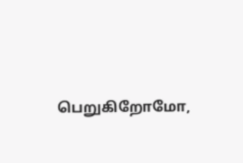பெறுகிறோமோ,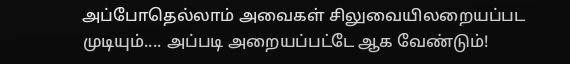அப்போதெல்லாம் அவைகள் சிலுவையிலறையப்பட முடியும்.... அப்படி அறையப்பட்டே ஆக வேண்டும்!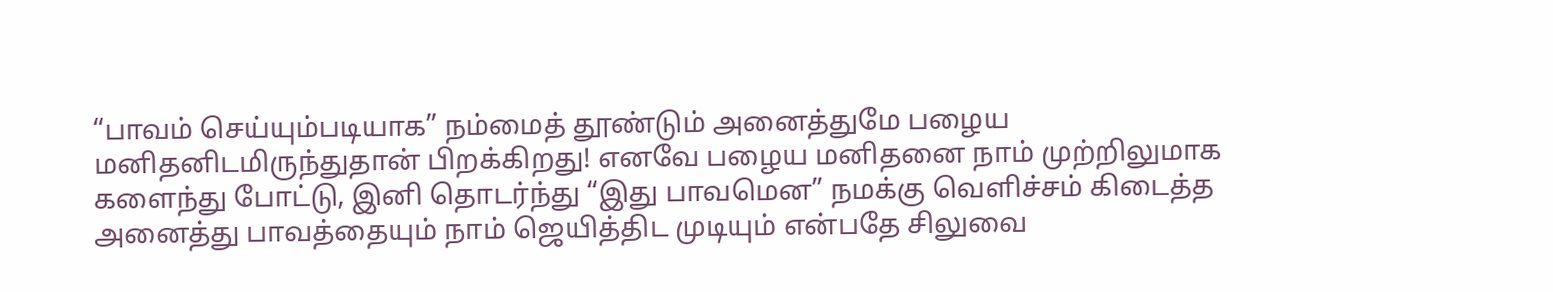“பாவம் செய்யும்படியாக” நம்மைத் தூண்டும் அனைத்துமே பழைய மனிதனிடமிருந்துதான் பிறக்கிறது! எனவே பழைய மனிதனை நாம் முற்றிலுமாக களைந்து போட்டு, இனி தொடர்ந்து “இது பாவமென” நமக்கு வெளிச்சம் கிடைத்த அனைத்து பாவத்தையும் நாம் ஜெயித்திட முடியும் என்பதே சிலுவை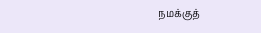நமக்குத்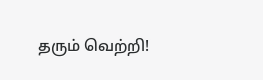தரும் வெற்றி!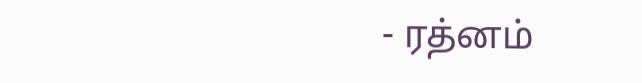- ரத்னம்